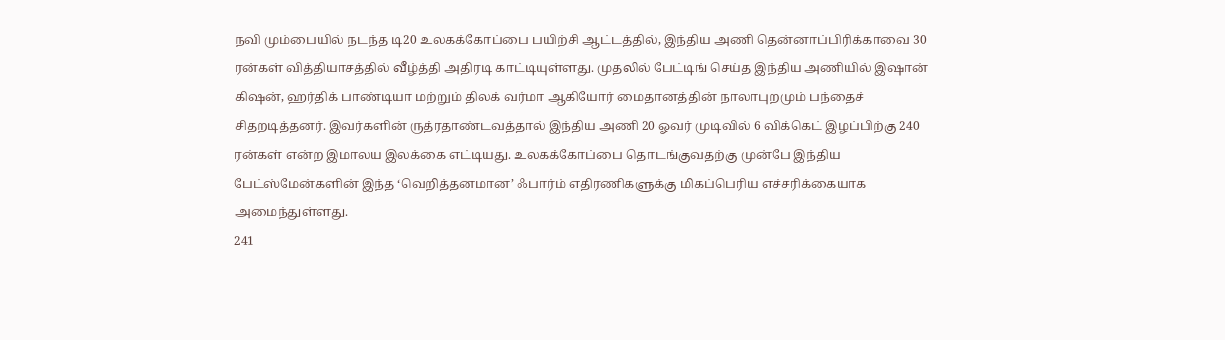நவி மும்பையில் நடந்த டி20 உலகக்கோப்பை பயிற்சி ஆட்டத்தில், இந்திய அணி தென்னாப்பிரிக்காவை 30 ரன்கள் வித்தியாசத்தில் வீழ்த்தி அதிரடி காட்டியுள்ளது. முதலில் பேட்டிங் செய்த இந்திய அணியில் இஷான் கிஷன், ஹர்திக் பாண்டியா மற்றும் திலக் வர்மா ஆகியோர் மைதானத்தின் நாலாபுறமும் பந்தைச் சிதறடித்தனர். இவர்களின் ருத்ரதாண்டவத்தால் இந்திய அணி 20 ஓவர் முடிவில் 6 விக்கெட் இழப்பிற்கு 240 ரன்கள் என்ற இமாலய இலக்கை எட்டியது. உலகக்கோப்பை தொடங்குவதற்கு முன்பே இந்திய பேட்ஸ்மேன்களின் இந்த ‘வெறித்தனமான’ ஃபார்ம் எதிரணிகளுக்கு மிகப்பெரிய எச்சரிக்கையாக அமைந்துள்ளது.
241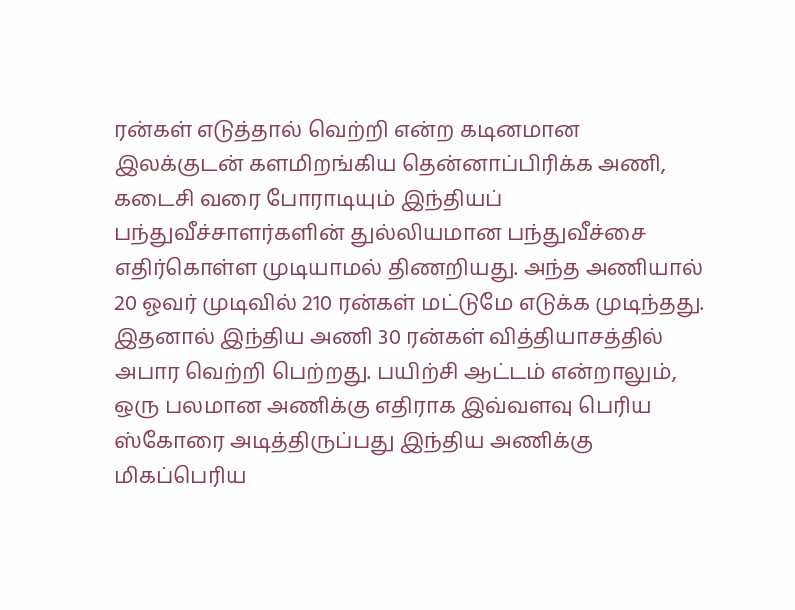ரன்கள் எடுத்தால் வெற்றி என்ற கடினமான இலக்குடன் களமிறங்கிய தென்னாப்பிரிக்க அணி, கடைசி வரை போராடியும் இந்தியப் பந்துவீச்சாளர்களின் துல்லியமான பந்துவீச்சை எதிர்கொள்ள முடியாமல் திணறியது. அந்த அணியால் 20 ஓவர் முடிவில் 210 ரன்கள் மட்டுமே எடுக்க முடிந்தது. இதனால் இந்திய அணி 30 ரன்கள் வித்தியாசத்தில் அபார வெற்றி பெற்றது. பயிற்சி ஆட்டம் என்றாலும், ஒரு பலமான அணிக்கு எதிராக இவ்வளவு பெரிய ஸ்கோரை அடித்திருப்பது இந்திய அணிக்கு மிகப்பெரிய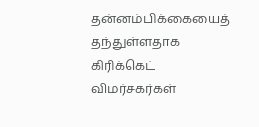தன்னம்பிக்கையைத் தந்துள்ளதாக கிரிக்கெட் விமர்சகர்கள்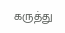கருத்து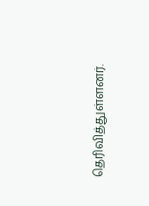தெரிவித்துள்ளனர்.